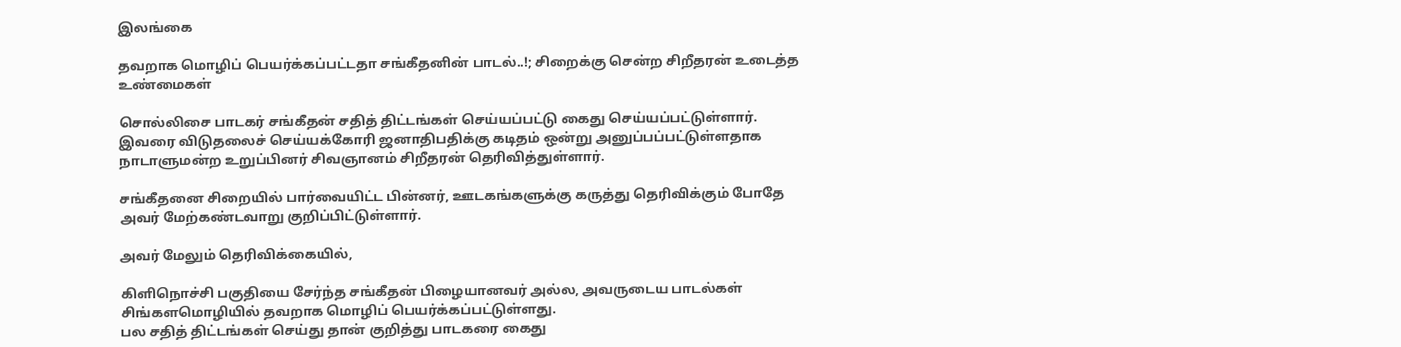இலங்கை

தவறாக மொழிப் பெயர்க்கப்பட்டதா சங்கீதனின் பாடல்..!; சிறைக்கு சென்ற சிறீதரன் உடைத்த உண்மைகள்

சொல்லிசை பாடகர் சங்கீதன் சதித் திட்டங்கள் செய்யப்பட்டு கைது செய்யப்பட்டுள்ளார். இவரை விடுதலைச் செய்யக்கோரி ஜனாதிபதிக்கு கடிதம் ஒன்று அனுப்பப்பட்டுள்ளதாக நாடாளுமன்ற உறுப்பினர் சிவஞானம் சிறீதரன் தெரிவித்துள்ளார்.

சங்கீதனை சிறையில் பார்வையிட்ட பின்னர், ஊடகங்களுக்கு கருத்து தெரிவிக்கும் போதே அவர் மேற்கண்டவாறு குறிப்பிட்டுள்ளார்.

அவர் மேலும் தெரிவிக்கையில்,

கிளிநொச்சி பகுதியை சேர்ந்த சங்கீதன் பிழையானவர் அல்ல, அவருடைய பாடல்கள் சிங்களமொழியில் தவறாக மொழிப் பெயர்க்கப்பட்டுள்ளது.
பல சதித் திட்டங்கள் செய்து தான் குறித்து பாடகரை கைது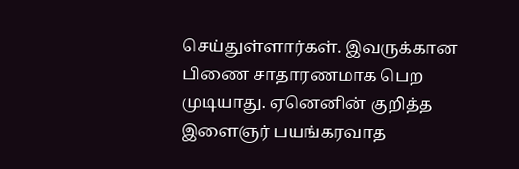செய்துள்ளார்கள். இவருக்கான பிணை சாதாரணமாக பெற முடியாது. ஏனெனின் குறித்த இளைஞர் பயங்கரவாத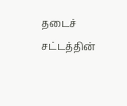தடைச் சட்டத்தின்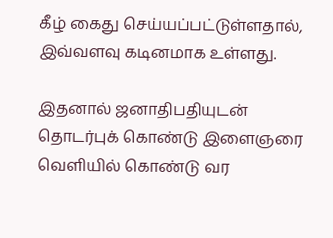கீழ் கைது செய்யப்பட்டுள்ளதால், இவ்வளவு கடினமாக உள்ளது.

இதனால் ஜனாதிபதியுடன் தொடர்புக் கொண்டு இளைஞரை வெளியில் கொண்டு வர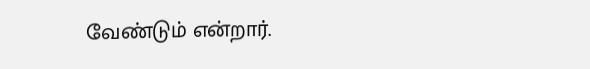வேண்டும் என்றார்.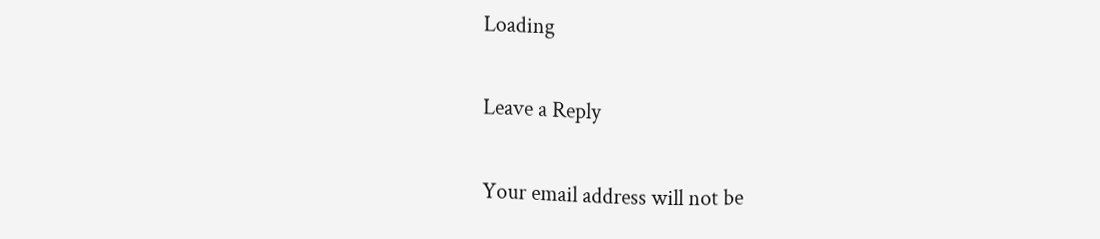Loading

Leave a Reply

Your email address will not be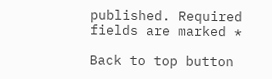published. Required fields are marked *

Back to top button